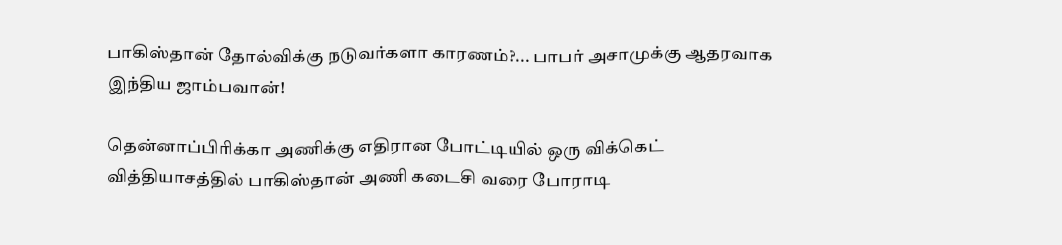பாகிஸ்தான் தோல்விக்கு நடுவர்களா காரணம்?... பாபர் அசாமுக்கு ஆதரவாக இந்திய ஜாம்பவான்!

தென்னாப்பிரிக்கா அணிக்கு எதிரான போட்டியில் ஒரு விக்கெட் வித்தியாசத்தில் பாகிஸ்தான் அணி கடைசி வரை போராடி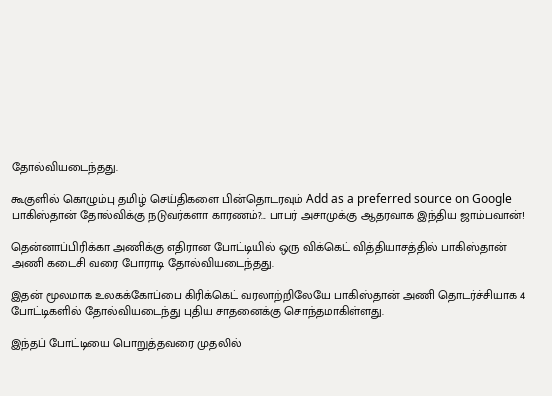தோல்வியடைந்தது.

கூகுளில் கொழும்பு தமிழ் செய்திகளை பின்தொடரவும் Add as a preferred source on Google
பாகிஸ்தான் தோல்விக்கு நடுவர்களா காரணம்?... பாபர் அசாமுக்கு ஆதரவாக இந்திய ஜாம்பவான்!

தென்னாப்பிரிக்கா அணிக்கு எதிரான போட்டியில் ஒரு விக்கெட் வித்தியாசத்தில் பாகிஸ்தான் அணி கடைசி வரை போராடி தோல்வியடைந்தது.

இதன் மூலமாக உலகக்கோப்பை கிரிக்கெட் வரலாற்றிலேயே பாகிஸ்தான் அணி தொடர்ச்சியாக 4 போட்டிகளில் தோல்வியடைந்து புதிய சாதனைக்கு சொந்தமாகிள்ளது.

இந்தப் போட்டியை பொறுத்தவரை முதலில்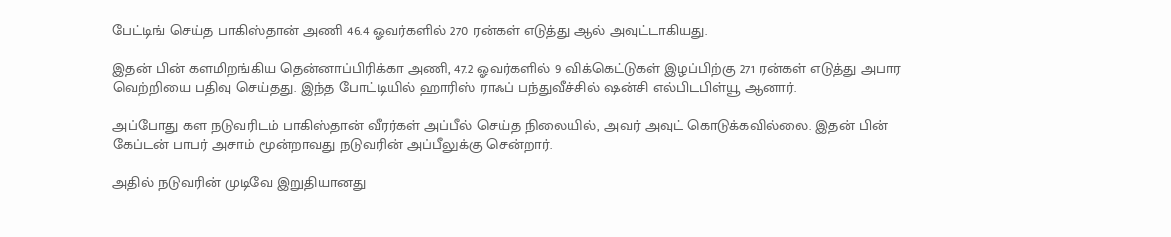பேட்டிங் செய்த பாகிஸ்தான் அணி 46.4 ஓவர்களில் 270 ரன்கள் எடுத்து ஆல் அவுட்டாகியது.

இதன் பின் களமிறங்கிய தென்னாப்பிரிக்கா அணி, 47.2 ஓவர்களில் 9 விக்கெட்டுகள் இழப்பிற்கு 271 ரன்கள் எடுத்து அபார வெற்றியை பதிவு செய்தது. இந்த போட்டியில் ஹாரிஸ் ராஃப் பந்துவீச்சில் ஷன்சி எல்பிடபிள்யூ ஆனார்.

அப்போது கள நடுவரிடம் பாகிஸ்தான் வீரர்கள் அப்பீல் செய்த நிலையில், அவர் அவுட் கொடுக்கவில்லை. இதன் பின் கேப்டன் பாபர் அசாம் மூன்றாவது நடுவரின் அப்பீலுக்கு சென்றார்.

அதில் நடுவரின் முடிவே இறுதியானது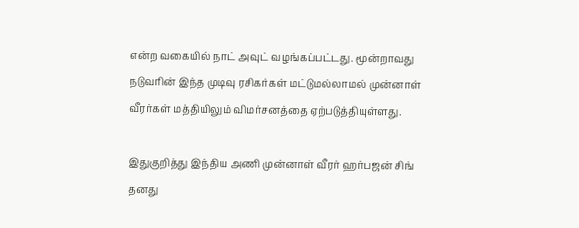என்ற வகையில் நாட் அவுட் வழங்கப்பட்டது. மூன்றாவது நடுவரின் இந்த முடிவு ரசிகர்கள் மட்டுமல்லாமல் முன்னாள் வீரர்கள் மத்தியிலும் விமர்சனத்தை ஏற்படுத்தியுள்ளது.

இதுகுறித்து இந்திய அணி முன்னாள் வீரர் ஹர்பஜன் சிங் தனது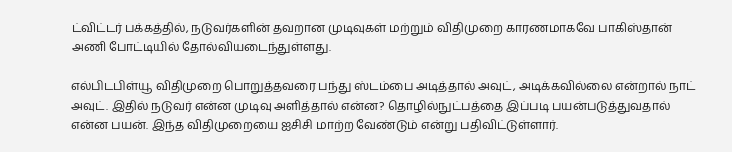ட்விட்டர் பக்கத்தில், நடுவர்களின் தவறான முடிவுகள் மற்றும் விதிமுறை காரணமாகவே பாகிஸ்தான் அணி போட்டியில் தோல்வியடைந்துள்ளது.

எல்பிடபிள்யூ விதிமுறை பொறுத்தவரை பந்து ஸ்டம்பை அடித்தால் அவுட், அடிக்கவில்லை என்றால் நாட் அவுட். இதில் நடுவர் என்ன முடிவு அளித்தால் என்ன? தொழில்நுட்பத்தை இப்படி பயன்படுத்துவதால் என்ன பயன். இந்த விதிமுறையை ஐசிசி மாற்ற வேண்டும் என்று பதிவிட்டுள்ளார்.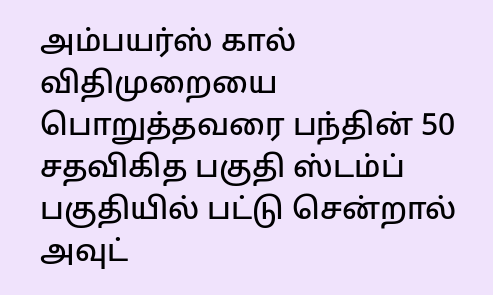அம்பயர்ஸ் கால் விதிமுறையை பொறுத்தவரை பந்தின் 50 சதவிகித பகுதி ஸ்டம்ப் பகுதியில் பட்டு சென்றால் அவுட்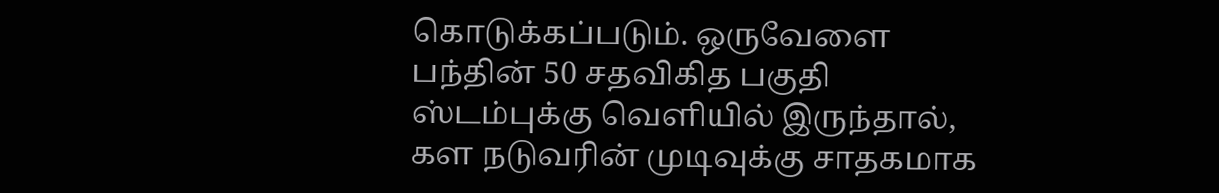கொடுக்கப்படும். ஒருவேளை பந்தின் 50 சதவிகித பகுதி ஸ்டம்புக்கு வெளியில் இருந்தால், கள நடுவரின் முடிவுக்கு சாதகமாக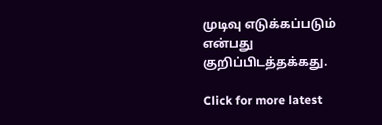முடிவு எடுக்கப்படும் என்பது குறிப்பிடத்தக்கது.

Click for more latest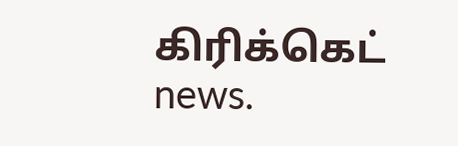கிரிக்கெட் news.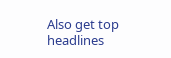Also get top headlines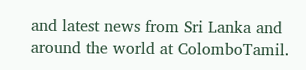and latest news from Sri Lanka and around the world at ColomboTamil.